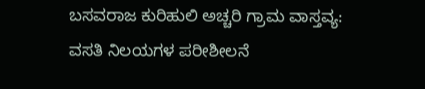ಬಸವರಾಜ ಕುರಿಹುಲಿ ಅಚ್ಚರಿ ಗ್ರಾಮ ವಾಸ್ತವ್ಯ: ವಸತಿ ನಿಲಯಗಳ ಪರೀಶೀಲನೆ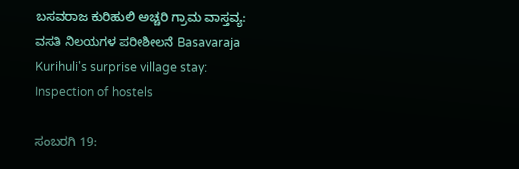ಬಸವರಾಜ ಕುರಿಹುಲಿ ಅಚ್ಚರಿ ಗ್ರಾಮ ವಾಸ್ತವ್ಯ: ವಸತಿ ನಿಲಯಗಳ ಪರೀಶೀಲನೆ Basavaraja Kurihuli's surprise village stay: Inspection of hostels

ಸಂಬರಗಿ 19: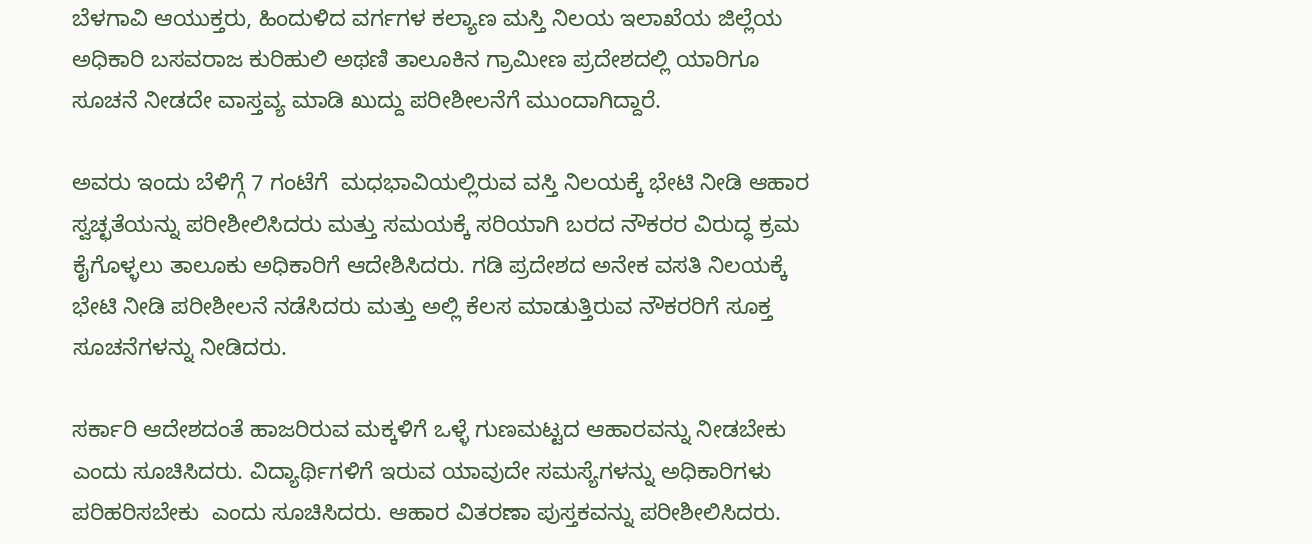ಬೆಳಗಾವಿ ಆಯುಕ್ತರು, ಹಿಂದುಳಿದ ವರ್ಗಗಳ ಕಲ್ಯಾಣ ಮಸ್ತಿ ನಿಲಯ ಇಲಾಖೆಯ ಜಿಲ್ಲೆಯ ಅಧಿಕಾರಿ ಬಸವರಾಜ ಕುರಿಹುಲಿ ಅಥಣಿ ತಾಲೂಕಿನ ಗ್ರಾಮೀಣ ಪ್ರದೇಶದಲ್ಲಿ ಯಾರಿಗೂ ಸೂಚನೆ ನೀಡದೇ ವಾಸ್ತವ್ಯ ಮಾಡಿ ಖುದ್ದು ಪರೀಶೀಲನೆಗೆ ಮುಂದಾಗಿದ್ದಾರೆ.

ಅವರು ಇಂದು ಬೆಳಿಗ್ಗೆ 7 ಗಂಟೆಗೆ  ಮಧಭಾವಿಯಲ್ಲಿರುವ ವಸ್ತಿ ನಿಲಯಕ್ಕೆ ಭೇಟಿ ನೀಡಿ ಆಹಾರ ಸ್ವಚ್ಛತೆಯನ್ನು ಪರೀಶೀಲಿಸಿದರು ಮತ್ತು ಸಮಯಕ್ಕೆ ಸರಿಯಾಗಿ ಬರದ ನೌಕರರ ವಿರುದ್ಧ ಕ್ರಮ ಕೈಗೊಳ್ಳಲು ತಾಲೂಕು ಅಧಿಕಾರಿಗೆ ಆದೇಶಿಸಿದರು. ಗಡಿ ಪ್ರದೇಶದ ಅನೇಕ ವಸತಿ ನಿಲಯಕ್ಕೆ ಭೇಟಿ ನೀಡಿ ಪರೀಶೀಲನೆ ನಡೆಸಿದರು ಮತ್ತು ಅಲ್ಲಿ ಕೆಲಸ ಮಾಡುತ್ತಿರುವ ನೌಕರರಿಗೆ ಸೂಕ್ತ ಸೂಚನೆಗಳನ್ನು ನೀಡಿದರು.

ಸರ್ಕಾರಿ ಆದೇಶದಂತೆ ಹಾಜರಿರುವ ಮಕ್ಕಳಿಗೆ ಒಳ್ಳೆ ಗುಣಮಟ್ಟದ ಆಹಾರವನ್ನು ನೀಡಬೇಕು ಎಂದು ಸೂಚಿಸಿದರು. ವಿದ್ಯಾರ್ಥಿಗಳಿಗೆ ಇರುವ ಯಾವುದೇ ಸಮಸ್ಯೆಗಳನ್ನು ಅಧಿಕಾರಿಗಳು ಪರಿಹರಿಸಬೇಕು  ಎಂದು ಸೂಚಿಸಿದರು. ಆಹಾರ ವಿತರಣಾ ಪುಸ್ತಕವನ್ನು ಪರೀಶೀಲಿಸಿದರು.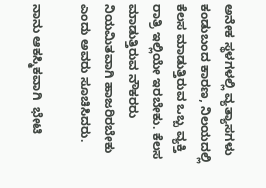ಅನೇಕ ಸ್ಥಳಗಳಲ್ಲಿ ವ್ಯತ್ಯಾಸಗಳು ಕಂಡುಬಂದ ಕಾರಣ, ನಿಲಯದಲ್ಲಿ ಕೆಲಸ ಮಾಡುತ್ತಿರುವ ಒಬ್ಬ ವ್ಯಕ್ತಿ ರಾತ್ರಿ ಇಲ್ಲಿಯೇ ಇರಬೇಕು. ಕೆಲಸ ಮಾಡುತ್ತಿರುವ ನೌಕರರು ನಿಯಮಿತವಾಗಿ ಹಾಜರಿರಬೇಕು ಎಂದು ಅವರು ಸೂಚಿಸಿದರು.

ನಾನು ಆಕಸ್ಮಿಕವಾಗಿ  ಭೇಟಿ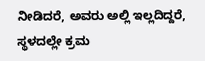ನೀಡಿದರೆ, ಅವರು ಅಲ್ಲಿ ಇಲ್ಲದಿದ್ದರೆ, ಸ್ಥಳದಲ್ಲೇ ಕ್ರಮ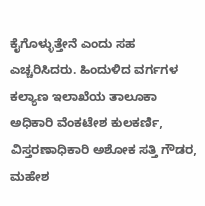ಕೈಗೊಳ್ಳುತ್ತೇನೆ ಎಂದು ಸಹ ಎಚ್ಚರಿಸಿದರು. ಹಿಂದುಳಿದ ವರ್ಗಗಳ ಕಲ್ಯಾಣ ಇಲಾಖೆಯ ತಾಲೂಕಾ ಅಧಿಕಾರಿ ವೆಂಕಟೇಶ ಕುಲಕರ್ಣಿ, ವಿಸ್ತರಣಾಧಿಕಾರಿ ಅಶೋಕ ಸತ್ತಿ ಗೌಡರ, ಮಹೇಶ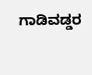ಗಾಡಿವಡ್ಡರ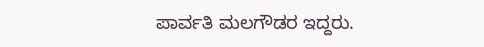ಪಾರ್ವತಿ ಮಲಗೌಡರ ಇದ್ದರು.